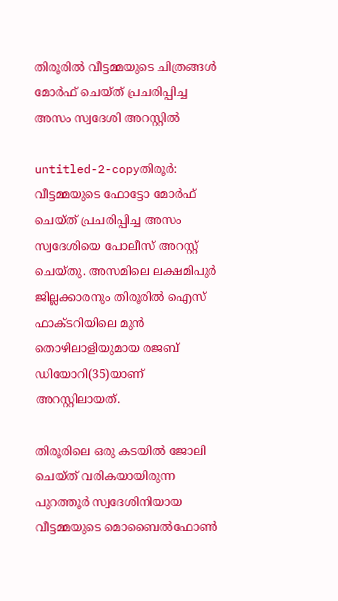തിരൂരില്‍ വീട്ടമ്മയുടെ ചിത്രങ്ങള്‍ മോര്‍ഫ് ചെയ്ത് പ്രചരിപ്പിച്ച അസം സ്വദേശി അറസ്റ്റില്‍

untitled-2-copyതിരൂര്‍: വീട്ടമ്മയുടെ ഫോട്ടോ മോര്‍ഫ് ചെയ്ത് പ്രചരിപ്പിച്ച അസം സ്വദേശിയെ പോലീസ് അറസ്റ്റ് ചെയ്തു. അസമിലെ ലക്ഷമിപുര്‍ ജില്ലക്കാരനും തിരൂരില്‍ ഐസ് ഫാക്ടറിയിലെ മുന്‍ തൊഴിലാളിയുമായ രജബ് ഡിയോറി(35)യാണ് അറസ്റ്റിലായത്.

തിരൂരിലെ ഒരു കടയില്‍ ജോലി ചെയ്ത് വരികയായിരുന്ന പുറത്തൂര്‍ സ്വദേശിനിയായ വീട്ടമ്മയുടെ മൊബൈല്‍ഫോണ്‍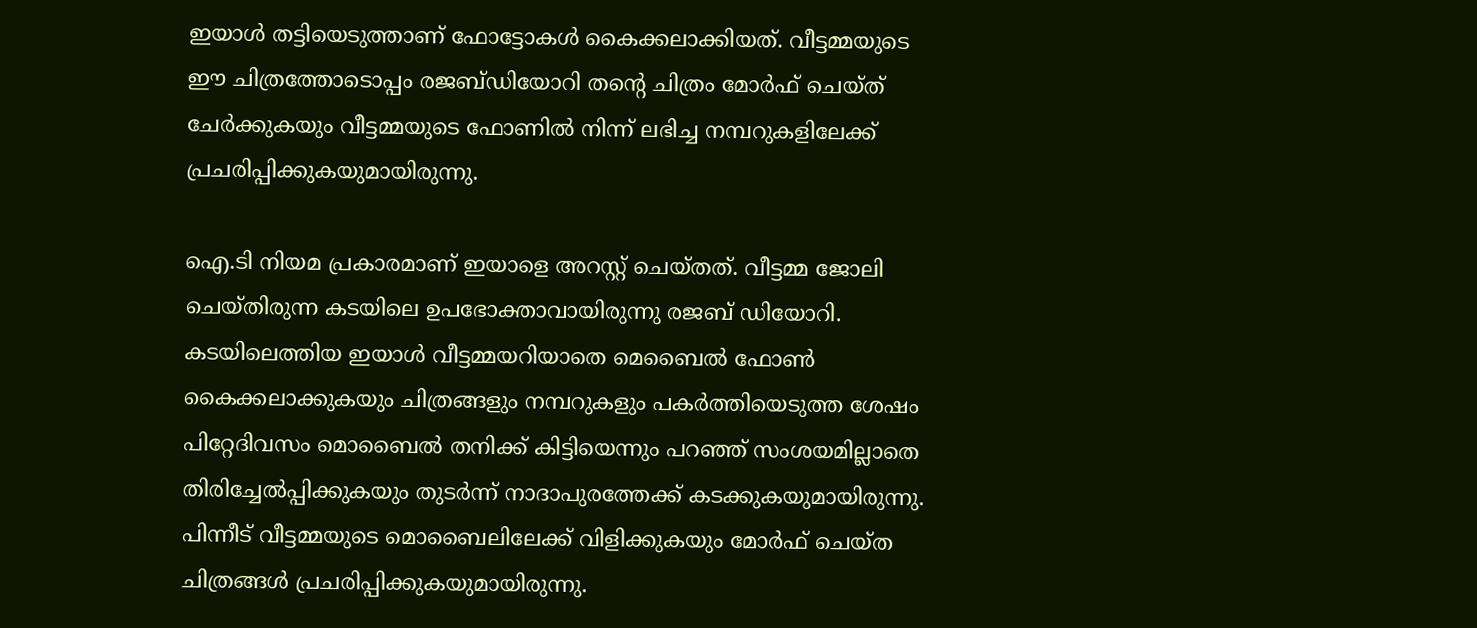ഇയാള്‍ തട്ടിയെടുത്താണ് ഫോട്ടോകള്‍ കൈക്കലാക്കിയത്. വീട്ടമ്മയുടെ ഈ ചിത്രത്തോടൊപ്പം രജബ്ഡിയോറി തന്റെ ചിത്രം മോര്‍ഫ് ചെയ്ത് ചേര്‍ക്കുകയും വീട്ടമ്മയുടെ ഫോണില്‍ നിന്ന് ലഭിച്ച നമ്പറുകളിലേക്ക് പ്രചരിപ്പിക്കുകയുമായിരുന്നു.

ഐ.ടി നിയമ പ്രകാരമാണ് ഇയാളെ അറസ്റ്റ് ചെയ്തത്. വീട്ടമ്മ ജോലി ചെയ്തിരുന്ന കടയിലെ ഉപഭോക്താവായിരുന്നു രജബ് ഡിയോറി. കടയിലെത്തിയ ഇയാള്‍ വീട്ടമ്മയറിയാതെ മെബൈല്‍ ഫോണ്‍ കൈക്കലാക്കുകയും ചിത്രങ്ങളും നമ്പറുകളും പകര്‍ത്തിയെടുത്ത ശേഷം പിറ്റേദിവസം മൊബൈല്‍ തനിക്ക് കിട്ടിയെന്നും പറഞ്ഞ് സംശയമില്ലാതെ തിരിച്ചേല്‍പ്പിക്കുകയും തുടര്‍ന്ന് നാദാപുരത്തേക്ക് കടക്കുകയുമായിരുന്നു. പിന്നീട് വീട്ടമ്മയുടെ മൊബൈലിലേക്ക് വിളിക്കുകയും മോര്‍ഫ് ചെയ്ത ചിത്രങ്ങള്‍ പ്രചരിപ്പിക്കുകയുമായിരുന്നു.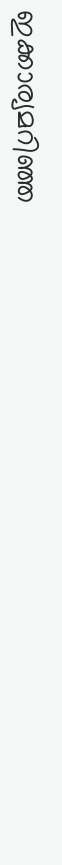ഇക്കാര്യമറിഞ്ഞ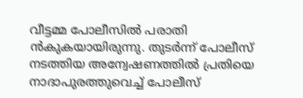വീട്ടമ്മ പോലീസില്‍ പരാതി ന്‍കുകയായിരുന്നു. തുടര്‍ന്ന് പോലീസ് നടത്തിയ അന്വേഷണത്തില്‍ പ്രതിയെ നാദാപുരത്തുവെച്ച് പോലീസ്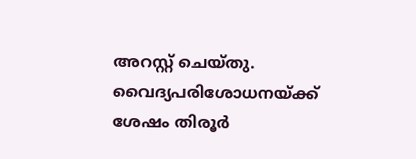അറസ്റ്റ് ചെയ്തു. വൈദ്യപരിശോധനയ്ക്ക് ശേഷം തിരൂര്‍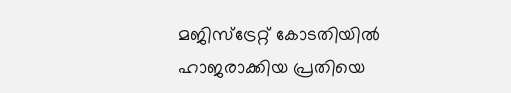മജിസ്‌ട്രേറ്റ് കോടതിയില്‍ ഹാജരാക്കിയ പ്രതിയെ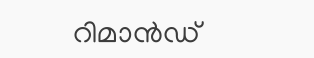റിമാന്‍ഡ്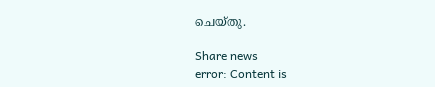ചെയ്തു.

Share news
error: Content is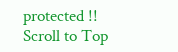protected !!
Scroll to Top